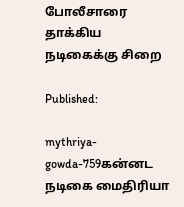போலீசாரை தாக்கிய நடிகைக்கு சிறை

Published:

mythriya-gowda-759கன்னட நடிகை மைதிரியா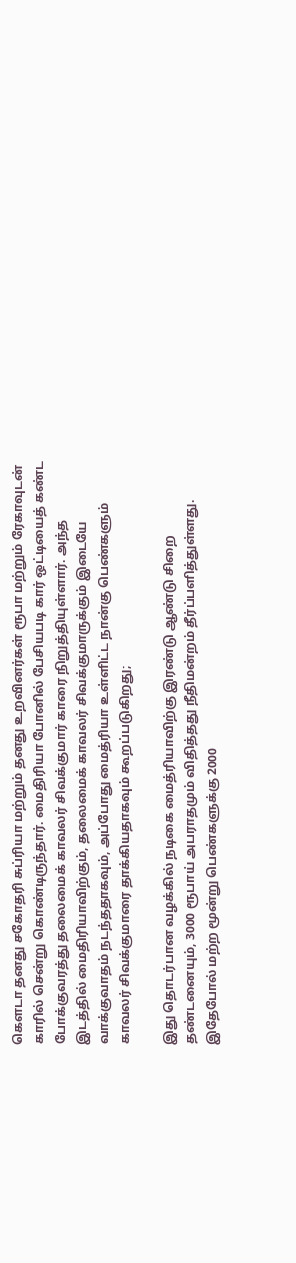கௌடா தனது சகோதரி சுப்ரியா மற்றும் தனது உறவினர்கள் ரூபா மற்றும் ரேகாவுடன் காரில் சென்று கொண்டிருந்தார். மைதிரியா போனில் பேசியபடி கார் ஒட்டியைத் கண்ட போக்குவரத்து தலைமைக் காவலர் சிவக்குமார் காரை நிறுத்தியுள்ளார். அந்த இடத்தில் மைதிரியாவிற்கும், தலைமைக் காவலர் சிவக்குமாருக்கும் இடையே வாக்குவாதம் நடந்ததாகவும், அப்போது மைத்ரியா உள்ளிட்ட நான்கு பெண்களும் காவலர் சிவக்குமாரை தாக்கியதாகவும் கூறப்படுகிறது;

இது தொடர்பான வழக்கில் நடிகை மைத்ரியாவிற்கு இரண்டு ஆண்டு சிறை தண்டனையும், 3000 ரூபாய் அபராதமும் விதித்தது நீதிமன்றம் தீர்ப்பளித்துள்ளது. இதேபோல் மற்ற மூன்று பெண்களுக்கு 2000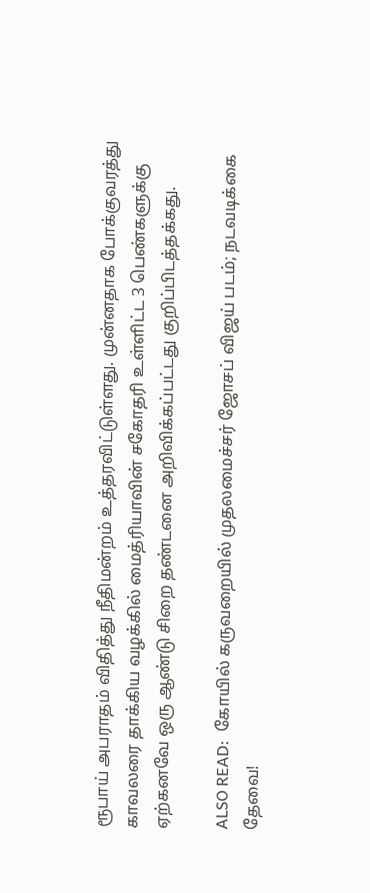ரூபாய் அபராதம் விதித்து நீதிமன்றம் உத்தரவிட்டுள்ளது. முன்னதாக போக்குவரத்து காவலரை தாக்கிய வழக்கில் மைத்ரியாவின் சகோதரி உள்ளிட்ட 3 பெண்களுக்கு ஏற்கனவே ஒரு ஆண்டு சிறை தண்டனை அறிவிக்கப்பட்டது குறிப்பிடத்தக்கது.

ALSO READ:  கோயில் கருவறையில் முதலமைச்சர் ஜோசப் விஜய் படம்; நடவடிக்கை தேவை!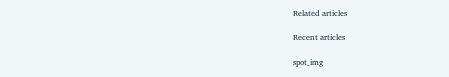Related articles

Recent articles

spot_img